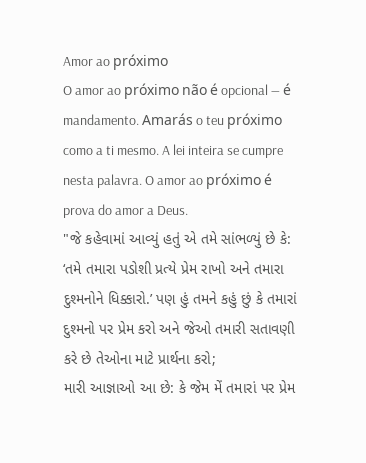Amor ao próximo
O amor ao próximo não é opcional — é mandamento. Amarás o teu próximo como a ti mesmo. A lei inteira se cumpre nesta palavra. O amor ao próximo é prova do amor a Deus.
"જે કહેવામાં આવ્યું હતું એ તમે સાંભળ્યું છે કે: ‘તમે તમારા પડોશી પ્રત્યે પ્રેમ રાખો અને તમારા દુશ્મનોને ધિક્કારો.’ પણ હું તમને કહું છું કે તમારાં દુશ્મનો પર પ્રેમ કરો અને જેઓ તમારી સતાવણી કરે છે તેઓના માટે પ્રાર્થના કરો;
મારી આજ્ઞાઓ આ છે: કે જેમ મેં તમારાં પર પ્રેમ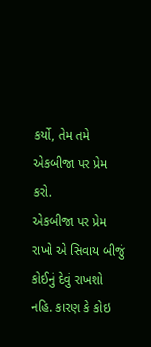કર્યો, તેમ તમે એકબીજા પર પ્રેમ કરો.
એકબીજા પર પ્રેમ રાખો એ સિવાય બીજું કોઈનું દેવું રાખશો નહિ. કારણ કે કોઇ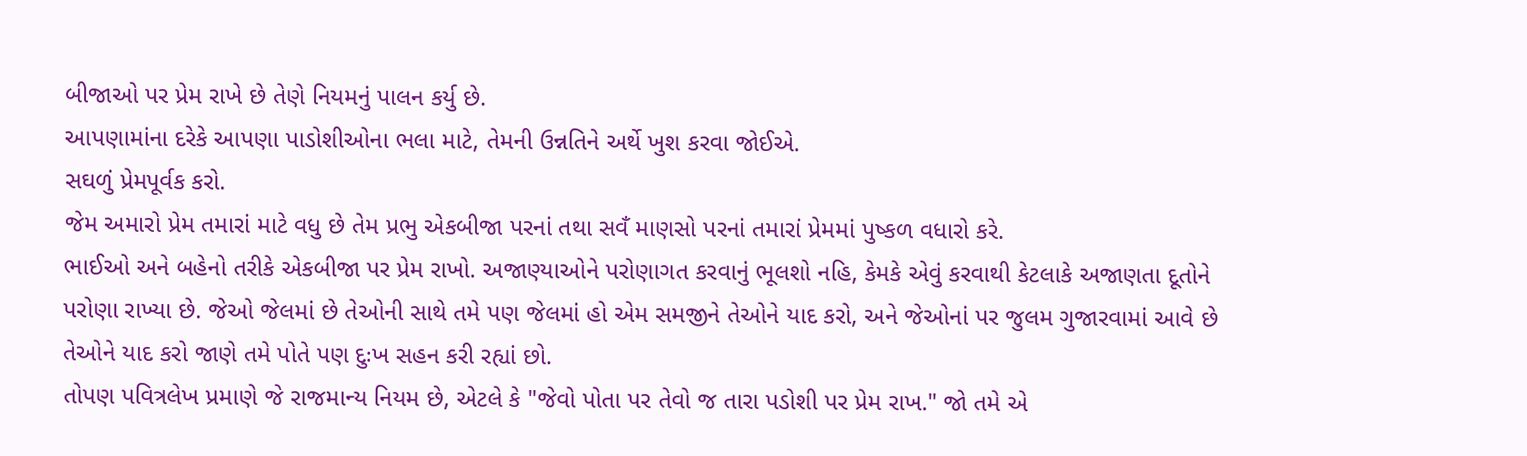બીજાઓ પર પ્રેમ રાખે છે તેણે નિયમનું પાલન કર્યુ છે.
આપણામાંના દરેકે આપણા પાડોશીઓના ભલા માટે, તેમની ઉન્નતિને અર્થે ખુશ કરવા જોઈએ.
સઘળું પ્રેમપૂર્વક કરો.
જેમ અમારો પ્રેમ તમારાં માટે વધુ છે તેમ પ્રભુ એકબીજા પરનાં તથા સવઁ માણસો પરનાં તમારાં પ્રેમમાં પુષ્કળ વધારો કરે.
ભાઈઓ અને બહેનો તરીકે એકબીજા પર પ્રેમ રાખો. અજાણ્યાઓને પરોણાગત કરવાનું ભૂલશો નહિ, કેમકે એવું કરવાથી કેટલાકે અજાણતા દૂતોને પરોણા રાખ્યા છે. જેઓ જેલમાં છે તેઓની સાથે તમે પણ જેલમાં હો એમ સમજીને તેઓને યાદ કરો, અને જેઓનાં પર જુલમ ગુજારવામાં આવે છે તેઓને યાદ કરો જાણે તમે પોતે પણ દુઃખ સહન કરી રહ્યાં છો.
તોપણ પવિત્રલેખ પ્રમાણે જે રાજમાન્ય નિયમ છે, એટલે કે "જેવો પોતા પર તેવો જ તારા પડોશી પર પ્રેમ રાખ." જો તમે એ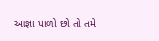આજ્ઞા પાળો છો તો તમે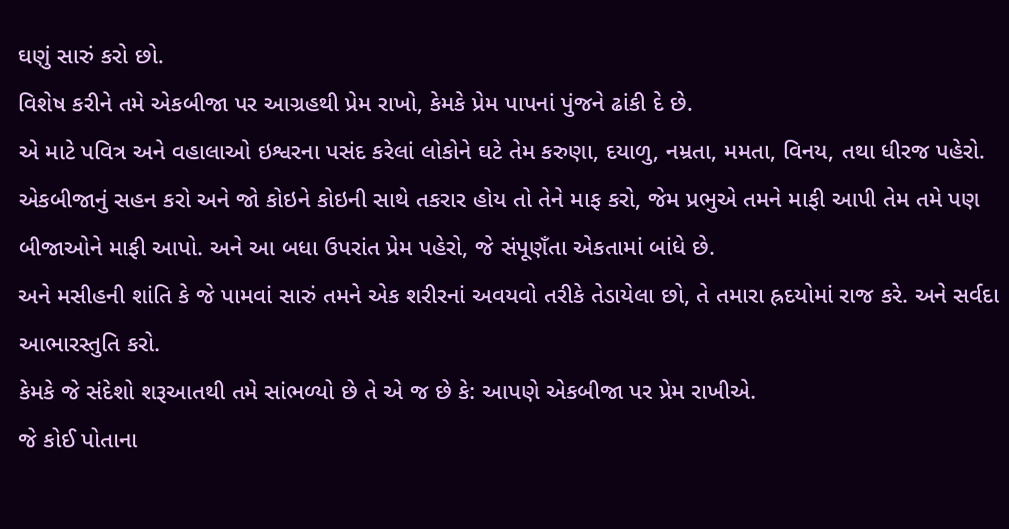ઘણું સારું કરો છો.
વિશેષ કરીને તમે એકબીજા પર આગ્રહથી પ્રેમ રાખો, કેમકે પ્રેમ પાપનાં પુંજને ઢાંકી દે છે.
એ માટે પવિત્ર અને વહાલાઓ ઇશ્વરના પસંદ કરેલાં લોકોને ઘટે તેમ કરુણા, દયાળુ, નમ્રતા, મમતા, વિનય, તથા ધીરજ પહેરો. એકબીજાનું સહન કરો અને જો કોઇને કોઇની સાથે તકરાર હોય તો તેને માફ કરો, જેમ પ્રભુએ તમને માફી આપી તેમ તમે પણ બીજાઓને માફી આપો. અને આ બધા ઉપરાંત પ્રેમ પહેરો, જે સંપૂણઁતા એકતામાં બાંધે છે.
અને મસીહની શાંતિ કે જે પામવાં સારું તમને એક શરીરનાં અવયવો તરીકે તેડાયેલા છો, તે તમારા હ્રદયોમાં રાજ કરે. અને સર્વદા આભારસ્તુતિ કરો.
કેમકે જે સંદેશો શરૂઆતથી તમે સાંભળ્યો છે તે એ જ છે કે: આપણે એકબીજા પર પ્રેમ રાખીએ.
જે કોઈ પોતાના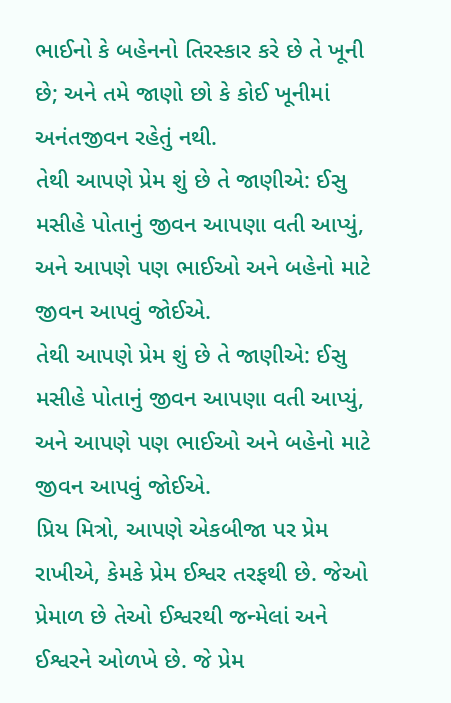ભાઈનો કે બહેનનો તિરસ્કાર કરે છે તે ખૂની છે; અને તમે જાણો છો કે કોઈ ખૂનીમાં અનંતજીવન રહેતું નથી.
તેથી આપણે પ્રેમ શું છે તે જાણીએ: ઈસુ મસીહે પોતાનું જીવન આપણા વતી આપ્યું, અને આપણે પણ ભાઈઓ અને બહેનો માટે જીવન આપવું જોઈએ.
તેથી આપણે પ્રેમ શું છે તે જાણીએ: ઈસુ મસીહે પોતાનું જીવન આપણા વતી આપ્યું, અને આપણે પણ ભાઈઓ અને બહેનો માટે જીવન આપવું જોઈએ.
પ્રિય મિત્રો, આપણે એકબીજા પર પ્રેમ રાખીએ, કેમકે પ્રેમ ઈશ્વર તરફથી છે. જેઓ પ્રેમાળ છે તેઓ ઈશ્વરથી જન્મેલાં અને ઈશ્વરને ઓળખે છે. જે પ્રેમ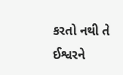કરતો નથી તે ઈશ્વરને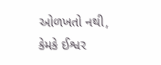ઓળખતો નથી, કેમકે ઈશ્વર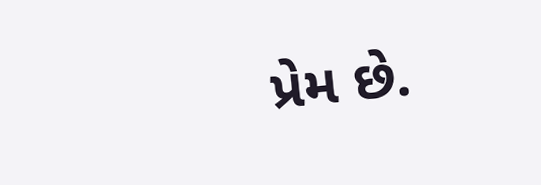પ્રેમ છે.